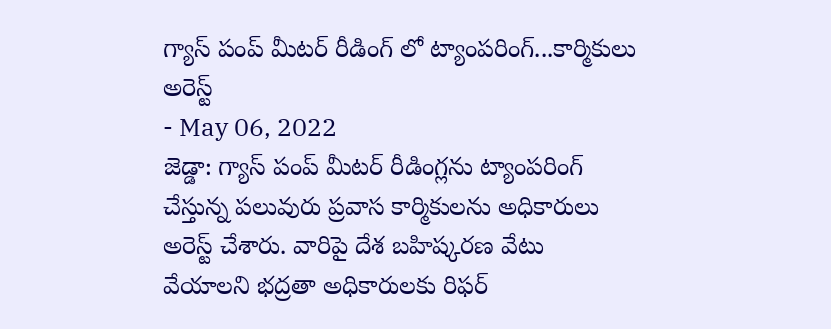గ్యాస్ పంప్ మీటర్ రీడింగ్ లో ట్యాంపరింగ్...కార్మికులు అరెస్ట్
- May 06, 2022
జెడ్డా: గ్యాస్ పంప్ మీటర్ రీడింగ్లను ట్యాంపరింగ్ చేస్తున్న పలువురు ప్రవాస కార్మికులను అధికారులు అరెస్ట్ చేశారు. వారిపై దేశ బహిష్కరణ వేటు వేయాలని భద్రతా అధికారులకు రిఫర్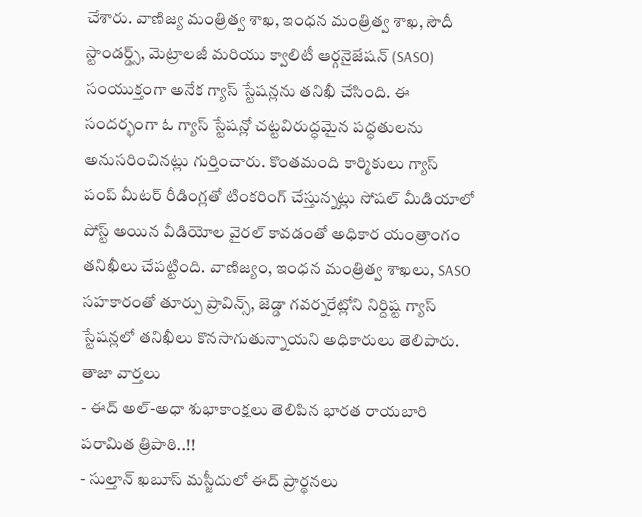చేశారు. వాణిజ్య మంత్రిత్వ శాఖ, ఇంధన మంత్రిత్వ శాఖ, సౌదీ స్టాండర్డ్స్, మెట్రాలజీ మరియు క్వాలిటీ ఆర్గనైజేషన్ (SASO) సంయుక్తంగా అనేక గ్యాస్ స్టేషన్లను తనిఖీ చేసింది. ఈ సందర్భంగా ఓ గ్యాస్ స్టేషన్లో చట్టవిరుద్ధమైన పద్ధతులను అనుసరించినట్లు గుర్తించారు. కొంతమంది కార్మికులు గ్యాస్ పంప్ మీటర్ రీడింగ్లతో టింకరింగ్ చేస్తున్నట్లు సోషల్ మీడియాలో పోస్ట్ అయిన వీడియోల వైరల్ కావడంతో అధికార యంత్రాంగం తనిఖీలు చేపట్టింది. వాణిజ్యం, ఇంధన మంత్రిత్వ శాఖలు, SASO సహకారంతో తూర్పు ప్రావిన్స్, జెడ్డా గవర్నరేట్లోని నిర్దిష్ట గ్యాస్ స్టేషన్లలో తనిఖీలు కొనసాగుతున్నాయని అధికారులు తెలిపారు.
తాజా వార్తలు
- ఈద్ అల్-అధా శుభాకాంక్షలు తెలిపిన భారత రాయబారి పరామిత త్రిపాఠి..!!
- సుల్తాన్ ఖబూస్ మస్జీదులో ఈద్ ప్రార్థనలు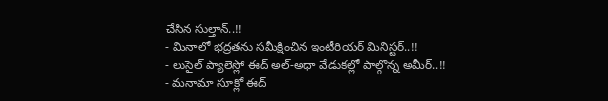చేసిన సుల్తాన్..!!
- మినాలో భద్రతను సమీక్షించిన ఇంటీరియర్ మినిస్టర్..!!
- లుసైల్ ప్యాలెస్లో ఈద్ అల్-అధా వేడుకల్లో పాల్గొన్న అమీర్..!!
- మనామా సూక్లో ఈద్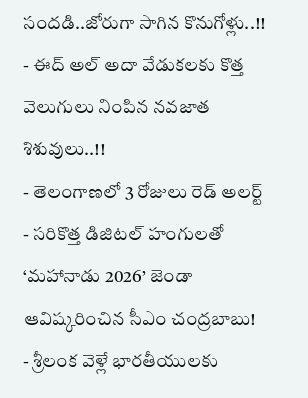సందడి..జోరుగా సాగిన కొనుగోళ్లు..!!
- ఈద్ అల్ అదా వేడుకలకు కొత్త వెలుగులు నింపిన నవజాత శిశువులు..!!
- తెలంగాణలో 3 రోజులు రెడ్ అలర్ట్
- సరికొత్త డిజిటల్ హంగులతో ‘మహానాడు 2026’ జెండా ఆవిష్కరించిన సీఎం చంద్రబాబు!
- శ్రీలంక వెళ్లే భారతీయులకు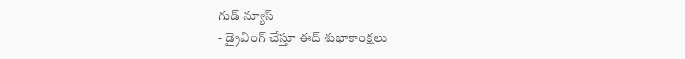గుడ్ న్యూస్
- డ్రైవింగ్ చేస్తూ ఈద్ శుభాకాంక్షలు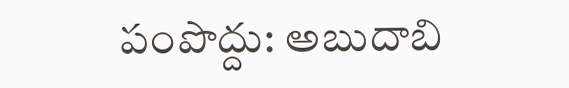పంపొద్దు: అబుదాబి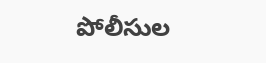పోలీసుల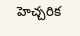హెచ్చరిక